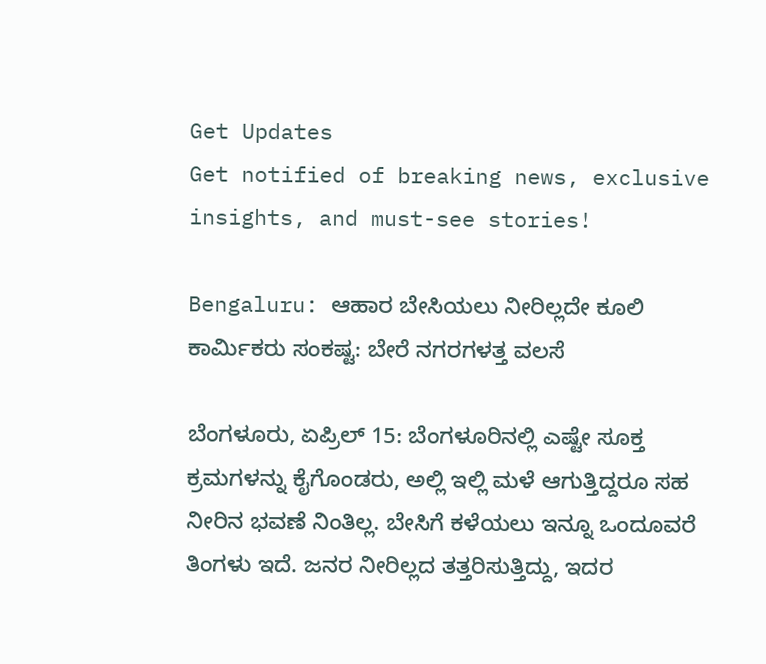Get Updates
Get notified of breaking news, exclusive insights, and must-see stories!

Bengaluru: ಆಹಾರ ಬೇಸಿಯಲು ನೀರಿಲ್ಲದೇ ಕೂಲಿ ಕಾರ್ಮಿಕರು ಸಂಕಷ್ಟ: ಬೇರೆ ನಗರಗಳತ್ತ ವಲಸೆ

ಬೆಂಗಳೂರು, ಏಪ್ರಿಲ್ 15: ಬೆಂಗಳೂರಿನಲ್ಲಿ ಎಷ್ಟೇ ಸೂಕ್ತ ಕ್ರಮಗಳನ್ನು ಕೈಗೊಂಡರು, ಅಲ್ಲಿ ಇಲ್ಲಿ ಮಳೆ ಆಗುತ್ತಿದ್ದರೂ ಸಹ ನೀರಿನ ಭವಣೆ ನಿಂತಿಲ್ಲ. ಬೇಸಿಗೆ ಕಳೆಯಲು ಇನ್ನೂ ಒಂದೂವರೆ ತಿಂಗಳು ಇದೆ. ಜನರ ನೀರಿಲ್ಲದ ತತ್ತರಿಸುತ್ತಿದ್ದು, ಇದರ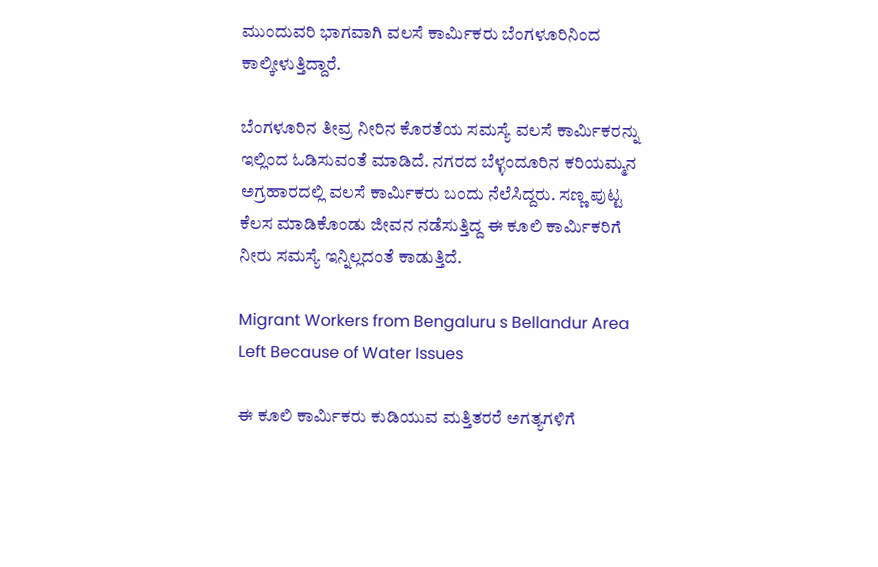ಮುಂದುವರಿ ಭಾಗವಾಗಿ ವಲಸೆ ಕಾರ್ಮಿಕರು ಬೆಂಗಳೂರಿನಿಂದ ಕಾಲ್ಕೀಳುತ್ತಿದ್ದಾರೆ.

ಬೆಂಗಳೂರಿನ ತೀವ್ರ ನೀರಿನ ಕೊರತೆಯ ಸಮಸ್ಯೆ ವಲಸೆ ಕಾರ್ಮಿಕರನ್ನು ಇಲ್ಲಿಂದ ಓಡಿಸುವಂತೆ ಮಾಡಿದೆ. ನಗರದ ಬೆಳ್ಳಂದೂರಿನ ಕರಿಯಮ್ಮನ ಅಗ್ರಹಾರದಲ್ಲಿ ವಲಸೆ ಕಾರ್ಮಿಕರು ಬಂದು ನೆಲೆಸಿದ್ದರು. ಸಣ್ಣ ಪುಟ್ಟ ಕೆಲಸ ಮಾಡಿಕೊಂಡು ಜೀವನ ನಡೆಸುತ್ತಿದ್ದ ಈ ಕೂಲಿ ಕಾರ್ಮಿಕರಿಗೆ ನೀರು ಸಮಸ್ಯೆ ಇನ್ನಿಲ್ಲದಂತೆ ಕಾಡುತ್ತಿದೆ.

Migrant Workers from Bengaluru s Bellandur Area Left Because of Water Issues

ಈ ಕೂಲಿ ಕಾರ್ಮಿಕರು ಕುಡಿಯುವ ಮತ್ತಿತರರೆ ಅಗತ್ಯಗಳಿಗೆ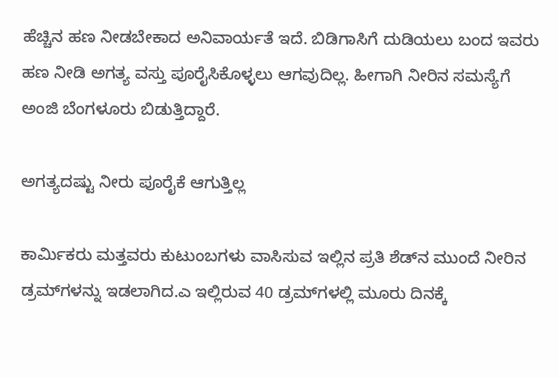ಹೆಚ್ಚಿನ ಹಣ ನೀಡಬೇಕಾದ ಅನಿವಾರ್ಯತೆ ಇದೆ. ಬಿಡಿಗಾಸಿಗೆ ದುಡಿಯಲು ಬಂದ ಇವರು ಹಣ ನೀಡಿ ಅಗತ್ಯ ವಸ್ತು ಪೂರೈಸಿಕೊಳ್ಳಲು ಆಗವುದಿಲ್ಲ. ಹೀಗಾಗಿ ನೀರಿನ ಸಮಸ್ಯೆಗೆ ಅಂಜಿ ಬೆಂಗಳೂರು ಬಿಡುತ್ತಿದ್ದಾರೆ.

ಅಗತ್ಯದಷ್ಟು ನೀರು ಪೂರೈಕೆ ಆಗುತ್ತಿಲ್ಲ

ಕಾರ್ಮಿಕರು ಮತ್ತವರು ಕುಟುಂಬಗಳು ವಾಸಿಸುವ ಇಲ್ಲಿನ ಪ್ರತಿ ಶೆಡ್‌ನ ಮುಂದೆ ನೀರಿನ ಡ್ರಮ್‌ಗಳನ್ನು ಇಡಲಾಗಿದ.ಎ ಇಲ್ಲಿರುವ 40 ಡ್ರಮ್‌ಗಳಲ್ಲಿ ಮೂರು ದಿನಕ್ಕೆ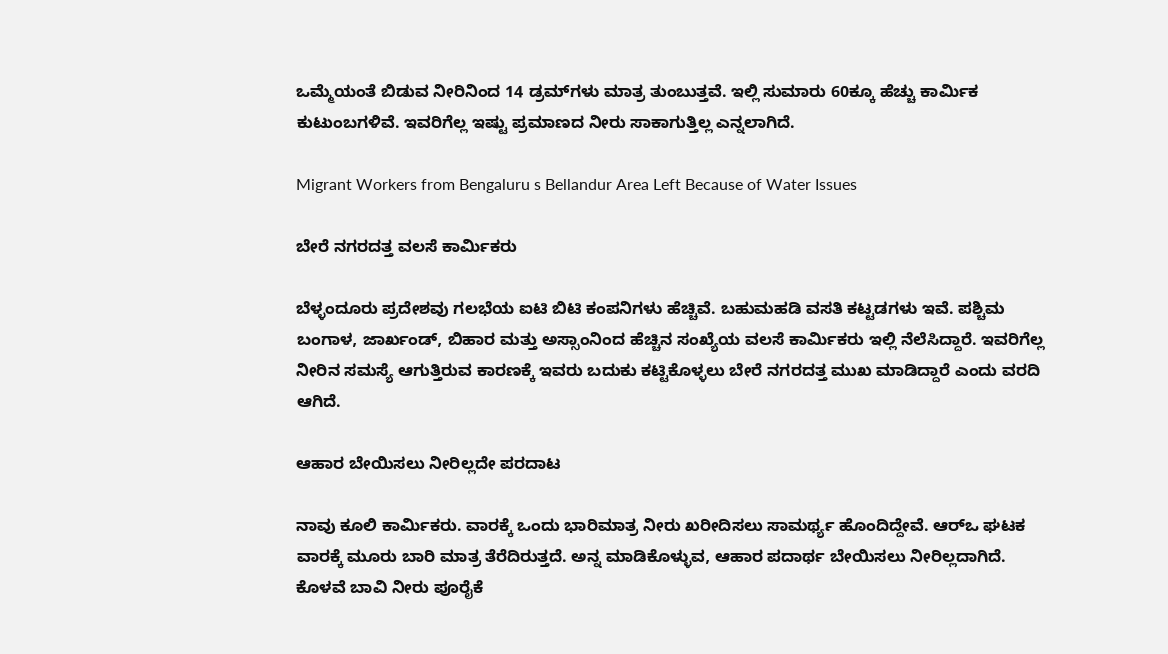ಒಮ್ಮೆಯಂತೆ ಬಿಡುವ ನೀರಿನಿಂದ 14 ಡ್ರಮ್‌ಗಳು ಮಾತ್ರ ತುಂಬುತ್ತವೆ. ಇಲ್ಲಿ ಸುಮಾರು 60ಕ್ಕೂ ಹೆಚ್ಚು ಕಾರ್ಮಿಕ ಕುಟುಂಬಗಳಿವೆ. ಇವರಿಗೆಲ್ಲ ಇಷ್ಟು ಪ್ರಮಾಣದ ನೀರು ಸಾಕಾಗುತ್ತಿಲ್ಲ ಎನ್ನಲಾಗಿದೆ.

Migrant Workers from Bengaluru s Bellandur Area Left Because of Water Issues

ಬೇರೆ ನಗರದತ್ತ ವಲಸೆ ಕಾರ್ಮಿಕರು

ಬೆಳ್ಳಂದೂರು ಪ್ರದೇಶವು ಗಲಭೆಯ ಐಟಿ ಬಿಟಿ ಕಂಪನಿಗಳು ಹೆಚ್ಚಿವೆ. ಬಹುಮಹಡಿ ವಸತಿ ಕಟ್ಟಡಗಳು ಇವೆ. ಪಶ್ಚಿಮ ಬಂಗಾಳ, ಜಾರ್ಖಂಡ್, ಬಿಹಾರ ಮತ್ತು ಅಸ್ಸಾಂನಿಂದ ಹೆಚ್ಚಿನ ಸಂಖ್ಯೆಯ ವಲಸೆ ಕಾರ್ಮಿಕರು ಇಲ್ಲಿ ನೆಲೆಸಿದ್ದಾರೆ. ಇವರಿಗೆಲ್ಲ ನೀರಿನ ಸಮಸ್ಯೆ ಆಗುತ್ತಿರುವ ಕಾರಣಕ್ಕೆ ಇವರು ಬದುಕು ಕಟ್ಟಿಕೊಳ್ಳಲು ಬೇರೆ ನಗರದತ್ತ ಮುಖ ಮಾಡಿದ್ದಾರೆ ಎಂದು ವರದಿ ಆಗಿದೆ.

ಆಹಾರ ಬೇಯಿಸಲು ನೀರಿಲ್ಲದೇ ಪರದಾಟ

ನಾವು ಕೂಲಿ ಕಾರ್ಮಿಕರು. ವಾರಕ್ಕೆ ಒಂದು ಭಾರಿಮಾತ್ರ ನೀರು ಖರೀದಿಸಲು ಸಾಮರ್ಥ್ಯ ಹೊಂದಿದ್ದೇವೆ. ಆರ್‌ಒ ಘಟಕ ವಾರಕ್ಕೆ ಮೂರು ಬಾರಿ ಮಾತ್ರ ತೆರೆದಿರುತ್ತದೆ. ಅನ್ನ ಮಾಡಿಕೊಳ್ಳುವ, ಆಹಾರ ಪದಾರ್ಥ ಬೇಯಿಸಲು ನೀರಿಲ್ಲದಾಗಿದೆ. ಕೊಳವೆ ಬಾವಿ ನೀರು ಪೂರೈಕೆ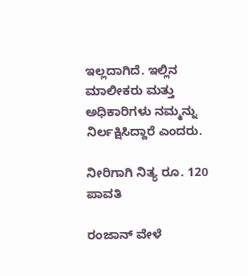ಇಲ್ಲದಾಗಿದೆ. ಇಲ್ಲಿನ ಮಾಲೀಕರು ಮತ್ತು ಅಧಿಕಾರಿಗಳು ನಮ್ಮನ್ನು ನಿರ್ಲಕ್ಷಿಸಿದ್ದಾರೆ ಎಂದರು.

ನೀರಿಗಾಗಿ ನಿತ್ಯ ರೂ. 120 ಪಾವತಿ

ರಂಜಾನ್ ವೇಳೆ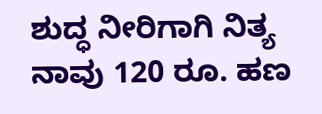ಶುದ್ಧ ನೀರಿಗಾಗಿ ನಿತ್ಯ ನಾವು 120 ರೂ. ಹಣ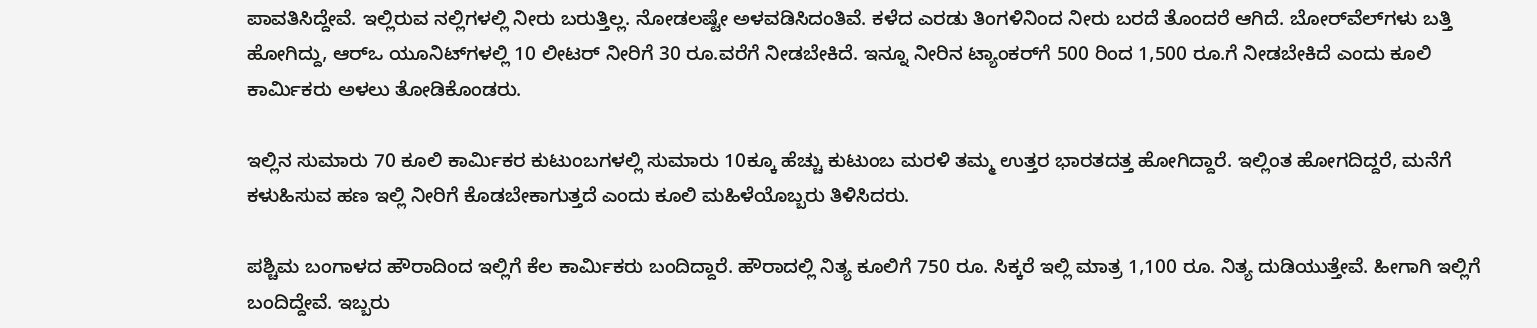ಪಾವತಿಸಿದ್ದೇವೆ. ಇಲ್ಲಿರುವ ನಲ್ಲಿಗಳಲ್ಲಿ ನೀರು ಬರುತ್ತಿಲ್ಲ. ನೋಡಲಷ್ಟೇ ಅಳವಡಿಸಿದಂತಿವೆ. ಕಳೆದ ಎರಡು ತಿಂಗಳಿನಿಂದ ನೀರು ಬರದೆ ತೊಂದರೆ ಆಗಿದೆ. ಬೋರ್‌ವೆಲ್‌ಗಳು ಬತ್ತಿ ಹೋಗಿದ್ದು, ಆರ್‌ಒ ಯೂನಿಟ್‌ಗಳಲ್ಲಿ 10 ಲೀಟರ್ ನೀರಿಗೆ 30 ರೂ.ವರೆಗೆ ನೀಡಬೇಕಿದೆ. ಇನ್ನೂ ನೀರಿನ ಟ್ಯಾಂಕರ್‌ಗೆ 500 ರಿಂದ 1,500 ರೂ.ಗೆ ನೀಡಬೇಕಿದೆ ಎಂದು ಕೂಲಿ ಕಾರ್ಮಿಕರು ಅಳಲು ತೋಡಿಕೊಂಡರು.

ಇಲ್ಲಿನ ಸುಮಾರು 70 ಕೂಲಿ ಕಾರ್ಮಿಕರ ಕುಟುಂಬಗಳಲ್ಲಿ ಸುಮಾರು 10ಕ್ಕೂ ಹೆಚ್ಚು ಕುಟುಂಬ ಮರಳಿ ತಮ್ಮ ಉತ್ತರ ಭಾರತದತ್ತ ಹೋಗಿದ್ದಾರೆ. ಇಲ್ಲಿಂತ ಹೋಗದಿದ್ದರೆ, ಮನೆಗೆ ಕಳುಹಿಸುವ ಹಣ ಇಲ್ಲಿ ನೀರಿಗೆ ಕೊಡಬೇಕಾಗುತ್ತದೆ ಎಂದು ಕೂಲಿ ಮಹಿಳೆಯೊಬ್ಬರು ತಿಳಿಸಿದರು.

ಪಶ್ಚಿಮ ಬಂಗಾಳದ ಹೌರಾದಿಂದ ಇಲ್ಲಿಗೆ ಕೆಲ ಕಾರ್ಮಿಕರು ಬಂದಿದ್ದಾರೆ. ಹೌರಾದಲ್ಲಿ ನಿತ್ಯ ಕೂಲಿಗೆ 750 ರೂ. ಸಿಕ್ಕರೆ ಇಲ್ಲಿ ಮಾತ್ರ 1,100 ರೂ. ನಿತ್ಯ ದುಡಿಯುತ್ತೇವೆ. ಹೀಗಾಗಿ ಇಲ್ಲಿಗೆ ಬಂದಿದ್ದೇವೆ. ಇಬ್ಬರು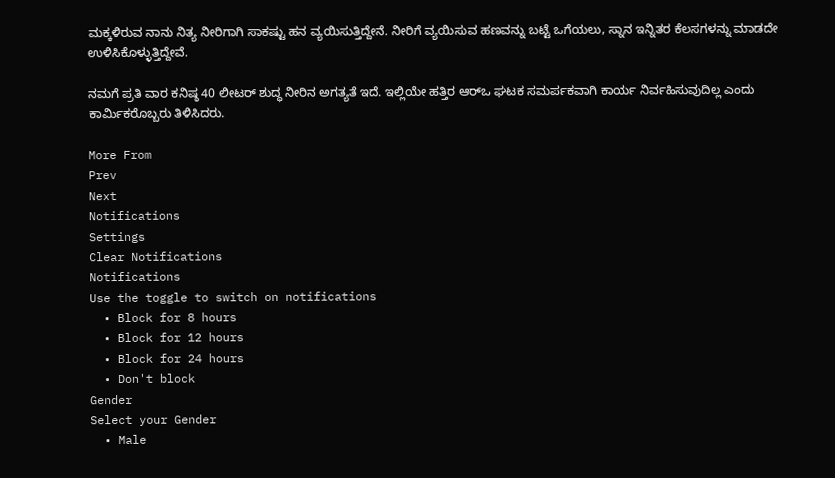ಮಕ್ಕಳಿರುವ ನಾನು ನಿತ್ಯ ನೀರಿಗಾಗಿ ಸಾಕಷ್ಟು ಹನ ವ್ಯಯಿಸುತ್ತಿದ್ದೇನೆ. ನೀರಿಗೆ ವ್ಯಯಿಸುವ ಹಣವನ್ನು ಬಟ್ಟೆ ಒಗೆಯಲು, ಸ್ನಾನ ಇನ್ನಿತರ ಕೆಲಸಗಳನ್ನು ಮಾಡದೇ ಉಳಿಸಿಕೊಳ್ಳುತ್ತಿದ್ದೇವೆ.

ನಮಗೆ ಪ್ರತಿ ವಾರ ಕನಿಷ್ಠ 40 ಲೀಟರ್ ಶುದ್ಧ ನೀರಿನ ಅಗತ್ಯತೆ ಇದೆ. ಇಲ್ಲಿಯೇ ಹತ್ತಿರ ಆರ್‌ಒ ಘಟಕ ಸಮರ್ಪಕವಾಗಿ ಕಾರ್ಯ ನಿರ್ವಹಿಸುವುದಿಲ್ಲ ಎಂದು ಕಾರ್ಮಿಕರೊಬ್ಬರು ತಿಳಿಸಿದರು.

More From
Prev
Next
Notifications
Settings
Clear Notifications
Notifications
Use the toggle to switch on notifications
  • Block for 8 hours
  • Block for 12 hours
  • Block for 24 hours
  • Don't block
Gender
Select your Gender
  • Male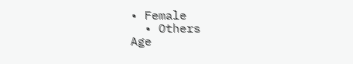• Female
  • Others
Age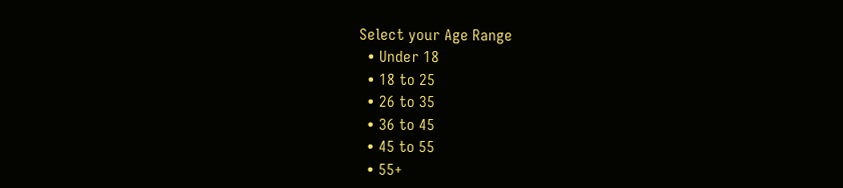Select your Age Range
  • Under 18
  • 18 to 25
  • 26 to 35
  • 36 to 45
  • 45 to 55
  • 55+